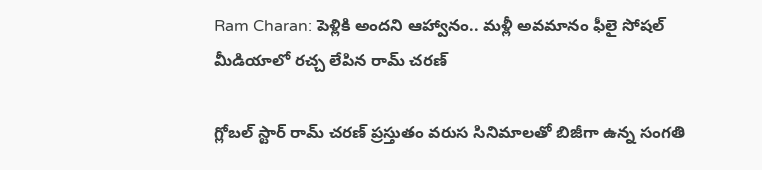Ram Charan: పెళ్లికి అందని ఆహ్వానం.. మళ్లీ అవమానం ఫీలై సోషల్ మీడియాలో రచ్చ లేపిన రామ్ చరణ్

గ్లోబల్ స్టార్ రామ్ చరణ్ ప్రస్తుతం వరుస సినిమాలతో బిజీగా ఉన్న సంగతి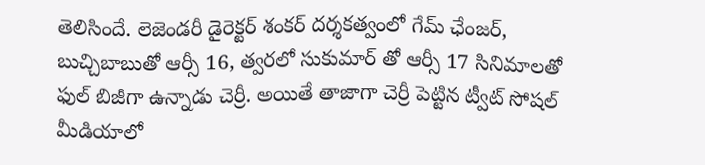తెలిసిందే. లెజెండరీ డైరెక్టర్ శంకర్ దర్శకత్వంలో గేమ్ ఛేంజర్, బుచ్చిబాబుతో ఆర్సీ 16, త్వరలో సుకుమార్ తో ఆర్సీ 17 సినిమాలతో ఫుల్ బిజీగా ఉన్నాడు చెర్రీ. అయితే తాజాగా చెర్రీ పెట్టిన ట్వీట్ సోషల్ మీడియాలో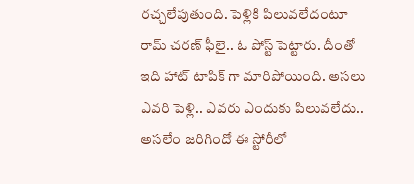రచ్చలేపుతుంది. పెళ్లికి పిలువలేదంటూ రామ్ చరణ్ ఫీలై.. ఓ పోస్ట్ పెట్టారు. దీంతో ఇది హాట్ టాపిక్ గా మారిపోయింది. అసలు ఎవరి పెళ్లి.. ఎవరు ఎందుకు పిలువలేదు.. అసలేం జరిగిందో ఈ స్టోరీలో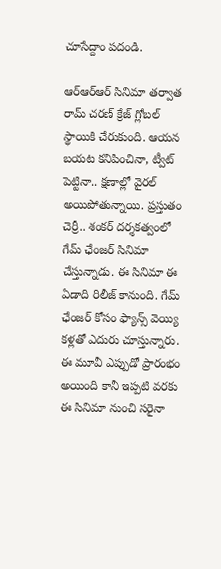చూసేద్దాం పదండి.

ఆర్ఆర్ఆర్ సినిమా తర్వాత రామ్ చరణ్ క్రేజ్ గ్లోబల్ స్థాయికి చేరుకుంది. ఆయన బయట కనిపించినా, ట్వీట్ పెట్టినా.. క్షణాల్లో వైరల్ అయిపోతున్నాయి. ప్రస్తుతం చెర్రీ.. శంకర్ దర్శకత్వంలో గేమ్ ఛేంజర్ సినిమా చేస్తున్నాడు. ఈ సినిమా ఈ ఏడాది రిలీజ్ కానుంది. గేమ్ ఛేంజర్ కోసం ఫ్యాన్స్ వెయ్యి కళ్లతో ఎదురు చూస్తున్నారు. ఈ మూవీ ఎప్పుడో ప్రారంభం అయింది కానీ ఇప్పటి వరకు ఈ సినిమా నుంచి సరైనా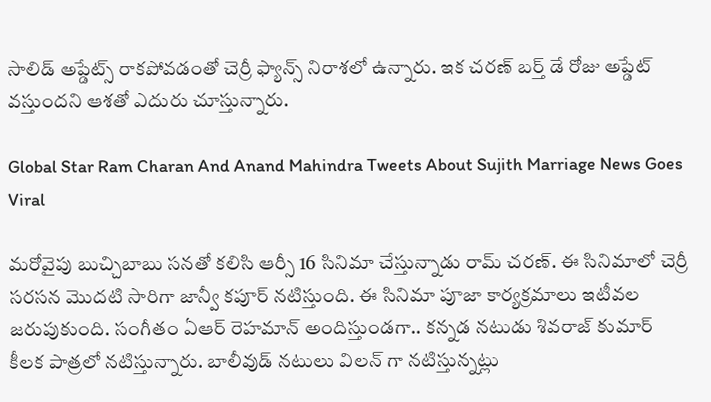సాలిడ్ అప్డేట్స్ రాకపోవడంతో చెర్రీ ఫ్యాన్స్ నిరాశలో ఉన్నారు. ఇక చరణ్ బర్త్ డే రోజు అప్డేట్ వస్తుందని ఆశతో ఎదురు చూస్తున్నారు.

Global Star Ram Charan And Anand Mahindra Tweets About Sujith Marriage News Goes Viral

మరోవైపు బుచ్చిబాబు సనతో కలిసి ఆర్సీ 16 సినిమా చేస్తున్నాడు రామ్ చరణ్. ఈ సినిమాలో చెర్రీ సరసన మొదటి సారిగా జాన్వీ కపూర్ నటిస్తుంది. ఈ సినిమా పూజా కార్యక్రమాలు ఇటీవల జరుపుకుంది. సంగీతం ఏఆర్ రెహమాన్ అందిస్తుండగా.. కన్నడ నటుడు శివరాజ్ కుమార్ కీలక పాత్రలో నటిస్తున్నారు. బాలీవుడ్ నటులు విలన్ గా నటిస్తున్నట్లు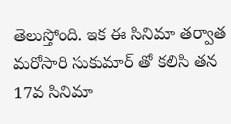తెలుస్తోంది. ఇక ఈ సినిమా తర్వాత మరోసారి సుకుమార్ తో కలిసి తన 17వ సినిమా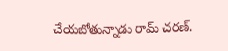చేయబోతున్నాడు రామ్ చరణ్.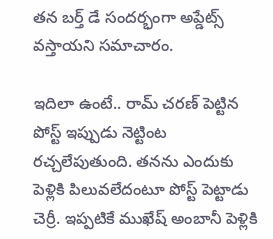తన బర్త్ డే సందర్భంగా అప్డేట్స్ వస్తాయని సమాచారం.

ఇదిలా ఉంటే.. రామ్ చరణ్ పెట్టిన పోస్ట్ ఇప్పుడు నెట్టింట రచ్చలేపుతుంది. తనను ఎందుకు పెళ్లికి పిలువలేదంటూ పోస్ట్ పెట్టాడు చెర్రీ. ఇప్పటికే ముఖేష్ అంబానీ పెళ్లికి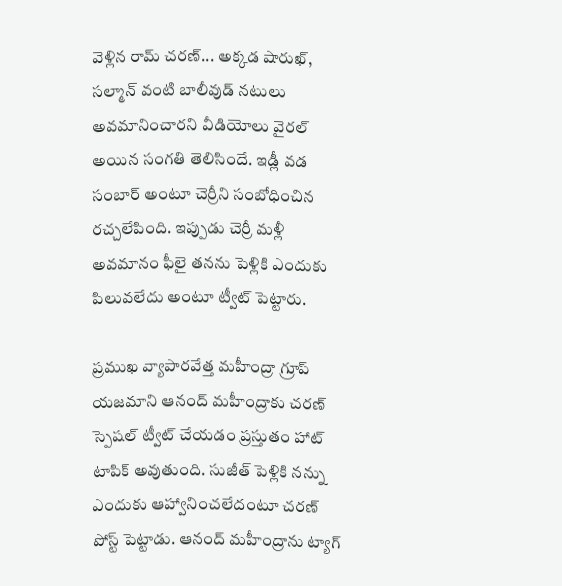వెళ్లిన రామ్ చరణ్... అక్కడ షారుఖ్, సల్మాన్ వంటి బాలీవుడ్ నటులు అవమానించారని వీడియోలు వైరల్ అయిన సంగతి తెలిసిందే. ఇడ్లీ వడ సంబార్ అంటూ చెర్రీని సంబోధించిన రచ్చలేపింది. ఇప్పుడు చెర్రీ మళ్లీ అవమానం ఫీలై తనను పెళ్లికి ఎందుకు పిలువలేదు అంటూ ట్వీట్ పెట్టారు.

ప్రముఖ వ్యాపారవేత్త మహీంద్రా గ్రూప్ యజమాని ఆనంద్ మహీంద్రాకు చరణ్ స్పెషల్ ట్వీట్ చేయడం ప్రస్తుతం హాట్ టాపిక్ అవుతుంది. సుజీత్ పెళ్లికి నన్ను ఎందుకు ఆహ్వానించలేదంటూ చరణ్ పోస్ట్ పెట్టాడు. ఆనంద్ మహీంద్రాను ట్యాగ్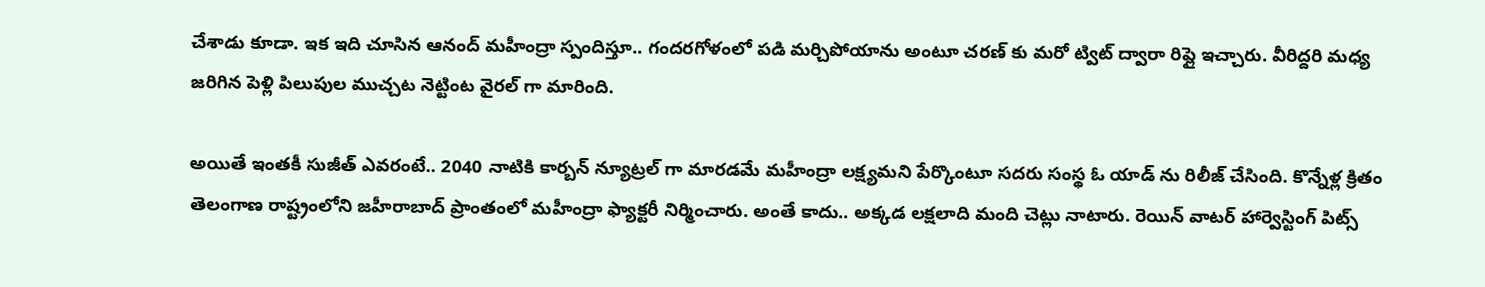చేశాడు కూడా. ఇక ఇది చూసిన ఆనంద్ మహీంద్రా స్పందిస్తూ.. గందరగోళంలో పడి మర్చిపోయాను అంటూ చరణ్ కు మరో ట్విట్ ద్వారా రిప్లై ఇచ్చారు. వీరిద్దరి మధ్య జరిగిన పెళ్లి పిలుపుల ముచ్చట నెట్టింట వైరల్ గా మారింది.

అయితే ఇంతకీ సుజీత్ ఎవరంటే.. 2040 నాటికి కార్బన్ న్యూట్రల్ గా మారడమే మహీంద్రా లక్ష్యమని పేర్కొంటూ సదరు సంస్థ ఓ యాడ్ ను రిలీజ్ చేసింది. కొన్నేళ్ల క్రితం తెలంగాణ రాష్ట్రంలోని జహీరాబాద్ ప్రాంతంలో మహీంద్రా ఫ్యాక్టరీ నిర్మించారు. అంతే కాదు.. అక్కడ లక్షలాది మంది చెట్లు నాటారు. రెయిన్ వాటర్ హార్వెస్టింగ్ పిట్స్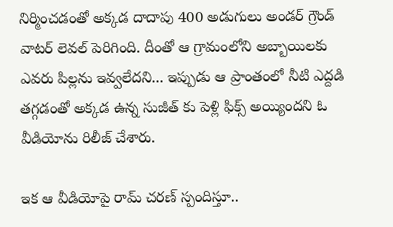నిర్మించడంతో అక్కడ దాదాపు 400 అడుగులు అండర్ గ్రౌండ్ వాటర్ లెవల్ పెరిగింది. దీంతో ఆ గ్రామంలోని అబ్బాయిలకు ఎవరు పిల్లను ఇవ్వలేదని... ఇప్పుడు ఆ ప్రాంతంలో నీటి ఎద్దడి తగ్గడంతో అక్కడ ఉన్న సుజీత్ కు పెళ్లి ఫిక్స్ అయ్యిందని ఓ వీడియోను రిలీజ్ చేశారు.

ఇక ఆ వీడియోపై రామ్ చరణ్ స్పందిస్తూ..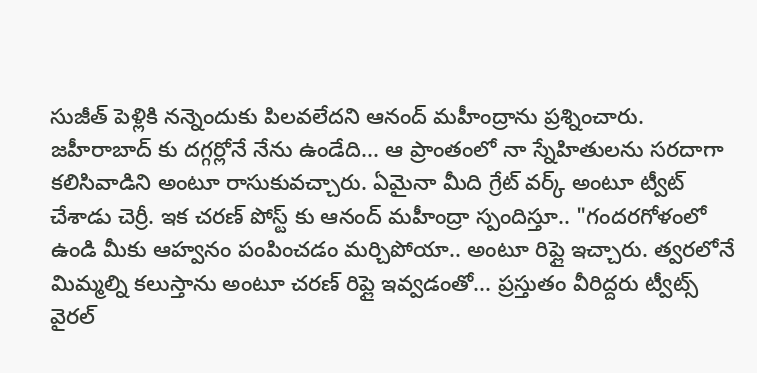సుజీత్ పెళ్లికి నన్నెందుకు పిలవలేదని ఆనంద్ మహీంద్రాను ప్రశ్నించారు. జహీరాబాద్ కు దగ్గర్లోనే నేను ఉండేది... ఆ ప్రాంతంలో నా స్నేహితులను సరదాగా కలిసివాడిని అంటూ రాసుకువచ్చారు. ఏమైనా మీది గ్రేట్ వర్క్ అంటూ ట్వీట్ చేశాడు చెర్రీ. ఇక చరణ్ పోస్ట్ కు ఆనంద్ మహీంద్రా స్పందిస్తూ.. "గందరగోళంలో ఉండి మీకు ఆహ్వనం పంపించడం మర్చిపోయా.. అంటూ రిప్లై ఇచ్చారు. త్వరలోనే మిమ్మల్ని కలుస్తాను అంటూ చరణ్ రిప్లై ఇవ్వడంతో... ప్రస్తుతం వీరిద్దరు ట్వీట్స్ వైరల్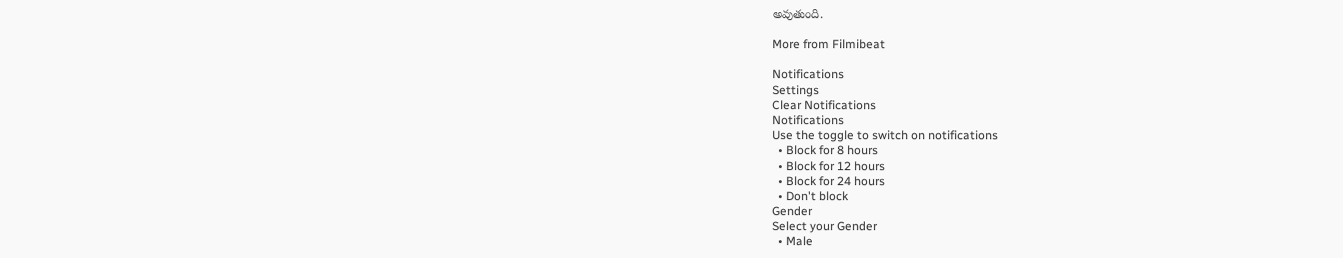అవుతుంది.

More from Filmibeat

Notifications
Settings
Clear Notifications
Notifications
Use the toggle to switch on notifications
  • Block for 8 hours
  • Block for 12 hours
  • Block for 24 hours
  • Don't block
Gender
Select your Gender
  • Male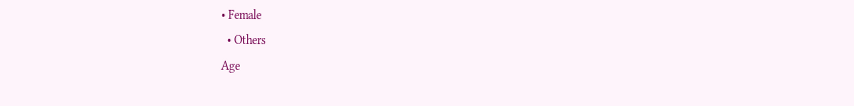• Female
  • Others
Age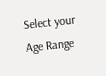Select your Age Range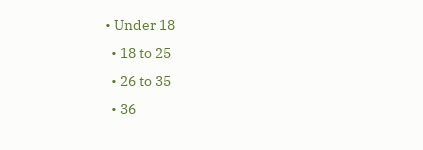• Under 18
  • 18 to 25
  • 26 to 35
  • 36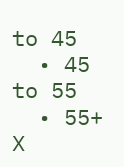to 45
  • 45 to 55
  • 55+
X